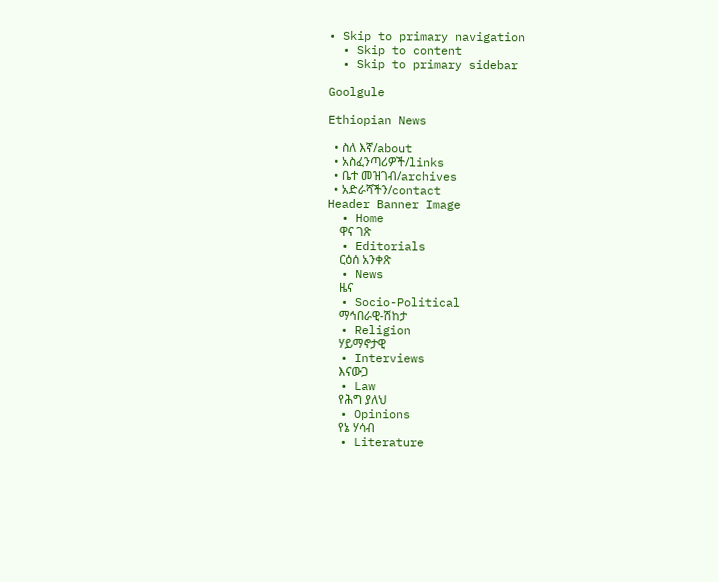• Skip to primary navigation
  • Skip to content
  • Skip to primary sidebar

Goolgule

Ethiopian News

  • ስለ እኛ/about
  • አስፈንጣሪዎች/links
  • ቤተ መዝገብ/archives
  • አድራሻችን/contact
Header Banner Image
  • Home
    ዋና ገጽ
  • Editorials
    ርዕሰ አንቀጽ
  • News
    ዜና
  • Socio-Political
    ማኅበራዊ-ሽከታ
  • Religion
    ሃይማኖታዊ
  • Interviews
    እናውጋ
  • Law
    የሕግ ያለህ
  • Opinions
    የኔ ሃሳብ
  • Literature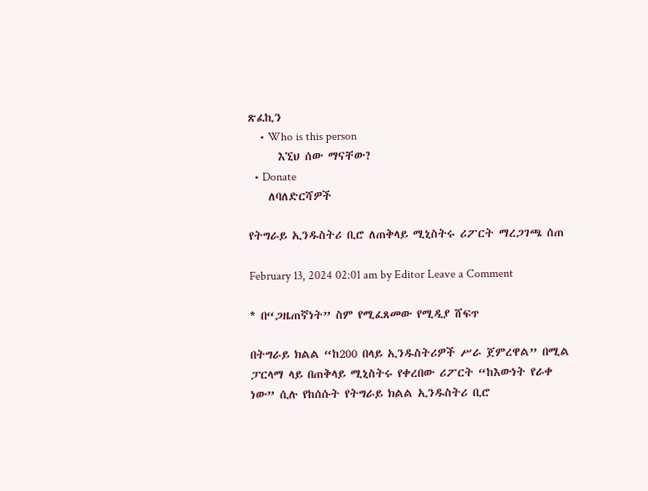ጽፈኪን
    • Who is this person
      እኚህ ሰው ማናቸው?
  • Donate
    ለባለድርሻዎች

የትግራይ ኢንዱስትሪ ቢሮ ለጠቅላይ ሚኒስትሩ ሪፖርት ማረጋገጫ ሰጠ

February 13, 2024 02:01 am by Editor Leave a Comment

* በ“ጋዜጠኛነት” ስም የሚፈጸመው የሚዲያ ሸፍጥ

በትግራይ ክልል “ከ200 በላይ ኢንዱስትሪዎች ሥራ ጀምረዋል” በሚል ፓርላማ ላይ በጠቅላይ ሚኒስትሩ የቀረበው ሪፖርት “ከእውነት የራቀ ነው” ሲሉ የከሰሱት የትግራይ ክልል ኢንዱስትሪ ቢሮ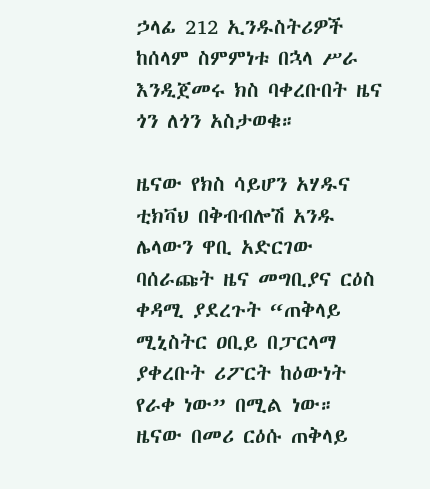ኃላፊ 212 ኢንዱስትሪዎች ከሰላም ስምምነቱ በኋላ ሥራ እንዲጀመሩ ክስ ባቀረቡበት ዜና ጎን ለጎን አስታወቁ።

ዜናው የክስ ሳይሆን አሃዱና ቲክቫህ በቅብብሎሽ አንዱ ሌላውን ዋቢ አድርገው ባሰራጩት ዜና መግቢያና ርዕስ ቀዳሚ ያደረጉት “ጠቅላይ ሚኒስትር ዐቢይ በፓርላማ ያቀረቡት ሪፖርት ከዕውነት የራቀ ነው” በሚል ነው። ዜናው በመሪ ርዕሱ ጠቅላይ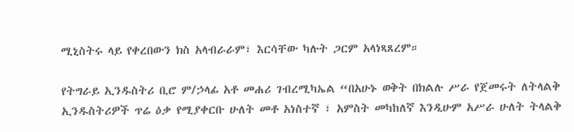ሚኒስትሩ ላይ የቀረበውን ክስ አላብራራም፣ እርሳቸው ካሉት ጋርም አላነጻጸረም።

የትግራይ ኢንዱስትሪ ቢሮ ም/ኃላፊ አቶ መሐሪ ገብረሚካኤል “በአሁኑ ወቅት በክልሉ ሥራ የጀመሩት ለትላልቅ ኢንዱስትሪዎች ጥሬ ዕቃ የሚያቀርቡ ሁለት መቶ አነስተኛ ፣ አምስት መካከለኛ እንዲሁም አሥራ ሁለት ትላልቅ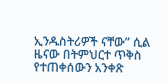ኢንዱስትሪዎች ናቸው” ሲል ዜናው በትምህርተ ጥቅስ የተጠቀሰውን አንቀጽ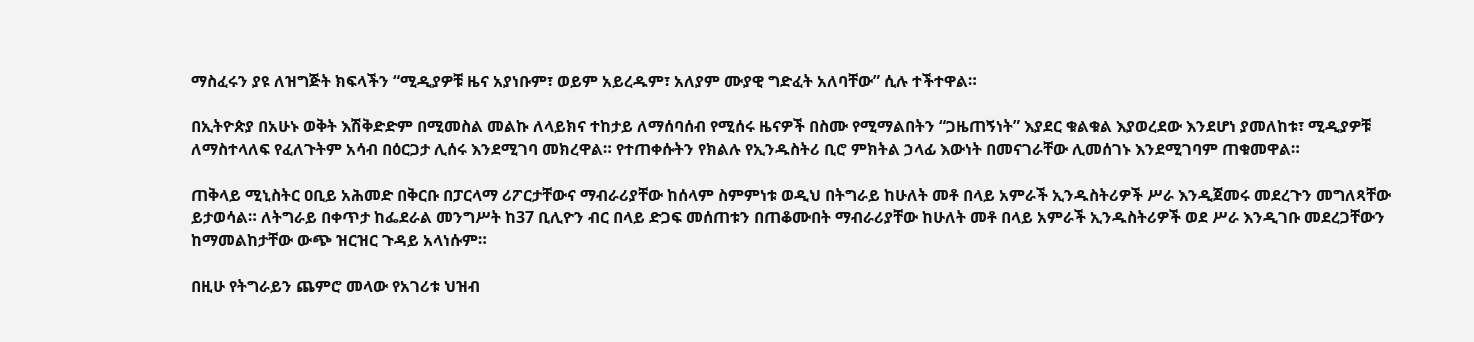ማስፈሩን ያዩ ለዝግጅት ክፍላችን “ሚዲያዎቹ ዜና አያነቡም፣ ወይም አይረዱም፣ አለያም ሙያዊ ግድፈት አለባቸው” ሲሉ ተችተዋል።

በኢትዮጵያ በአሁኑ ወቅት እሽቅድድም በሚመስል መልኩ ለላይክና ተከታይ ለማሰባሰብ የሚሰሩ ዜናዎች በስሙ የሚማልበትን “ጋዜጠኝነት” እያደር ቁልቁል እያወረደው እንደሆነ ያመለከቱ፣ ሚዲያዎቹ ለማስተላለፍ የፈለጉትም አሳብ በዕርጋታ ሊሰሩ እንደሚገባ መክረዋል። የተጠቀሱትን የክልሉ የኢንዱስትሪ ቢሮ ምክትል ኃላፊ እውነት በመናገራቸው ሊመሰገኑ እንደሚገባም ጠቁመዋል።

ጠቅላይ ሚኒስትር ዐቢይ አሕመድ በቅርቡ በፓርላማ ሪፖርታቸውና ማብራሪያቸው ከሰላም ስምምነቱ ወዲህ በትግራይ ከሁለት መቶ በላይ አምራች ኢንዱስትሪዎች ሥራ እንዲጀመሩ መደረጉን መግለጻቸው ይታወሳል። ለትግራይ በቀጥታ ከፌደራል መንግሥት ከ37 ቢሊዮን ብር በላይ ድጋፍ መሰጠቱን በጠቆሙበት ማብራሪያቸው ከሁለት መቶ በላይ አምራች ኢንዱስትሪዎች ወደ ሥራ እንዲገቡ መደረጋቸውን ከማመልከታቸው ውጭ ዝርዝር ጉዳይ አላነሱም።

በዚሁ የትግራይን ጨምሮ መላው የአገሪቱ ህዝብ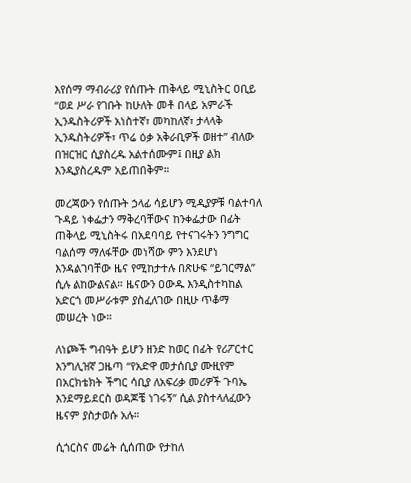እየሰማ ማብራሪያ የሰጡት ጠቅላይ ሚኒስትር ዐቢይ “ወደ ሥራ የገቡት ከሁለት መቶ በላይ አምራች ኢንዱስትሪዎች አነስተኛ፣ መካከለኛ፣ ታላላቅ ኢንዱስትሪዎች፣ ጥሬ ዕቃ አቅራቢዎች ወዘተ” ብለው በዝርዝር ሲያስረዱ አልተሰሙም፤ በዚያ ልክ እንዲያስረዱም አይጠበቅም።

መረጃውን የሰጡት ኃላፊ ሳይሆን ሚዲያዎቹ ባልተባለ ጉዳይ ነቀፌታን ማቅረባቸውና ከንቀፌታው በፊት ጠቅላይ ሚኒስትሩ በአደባባይ የተናገሩትን ንግግር ባልሰማ ማለፋቸው መነሻው ምን እንደሆነ እንዳልገባቸው ዜና የሚከታተሉ በጽሁፍ “ይገርማል” ሲሉ ልከውልናል። ዜናውን ዐውዱ እንዲስተካከል አድርጎ መሥራቱም ያስፈለገው በዚሁ ጥቆማ መሠረት ነው።

ለነጮች ግብዓት ይሆን ዘንድ ከወር በፊት የሪፖርተር እንግሊዝኛ ጋዜጣ “የአድዋ መታሰቢያ ሙዚየም በአርክቴክት ችግር ሳቢያ ለአፍሪቃ መሪዎች ጉባኤ እንደማይደርስ ወዳጆቼ ነገሩኝ” ሲል ያስተላለፈውን ዜናም ያስታወሱ አሉ።

ሲጎርስና መሬት ሲሰጠው የታከለ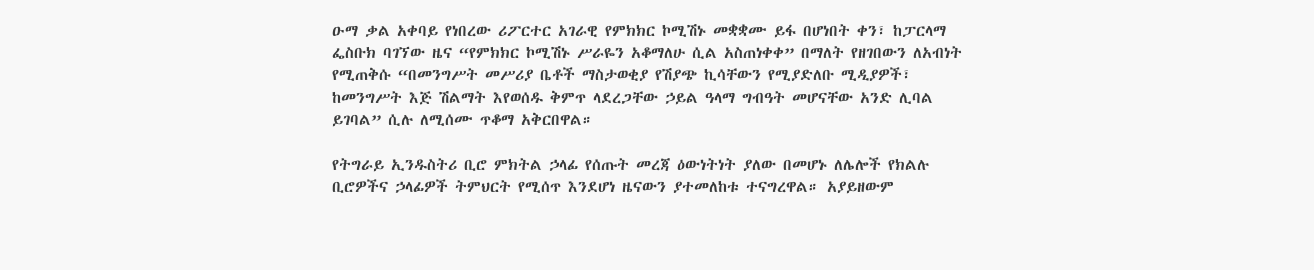ዑማ ቃል አቀባይ የነበረው ሪፖርተር አገራዊ የምክክር ኮሚሽኑ መቋቋሙ ይፋ በሆነበት ቀን፣ ከፓርላማ ፌስቡክ ባገኘው ዜና “የምክክር ኮሚሽኑ ሥራዬን አቆማለሁ ሲል አስጠነቀቀ” በማለት የዘገበውን ለአብነት የሚጠቅሱ “በመንግሥት መሥሪያ ቤቶች ማስታወቂያ የሽያጭ ኪሳቸውን የሚያድለቡ ሚዲያዎች፣ ከመንግሥት እጅ ሽልማት እየወሰዱ ቅምጥ ላደረጋቸው ኃይል ዓላማ ግብዓት መሆናቸው አንድ ሊባል ይገባል” ሲሉ ለሚሰሙ ጥቆማ አቅርበዋል።

የትግራይ ኢንዱስትሪ ቢሮ ምክትል ኃላፊ የሰጡት መረጃ ዕውነትነት ያለው በመሆኑ ለሌሎች የክልሉ ቢሮዎችና ኃላፊዎች ትምህርት የሚሰጥ እንደሆነ ዜናውን ያተመለከቱ ተናግረዋል። አያይዘውም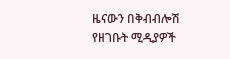ዜናውን በቅብብሎሽ የዘገቡት ሚዲያዎች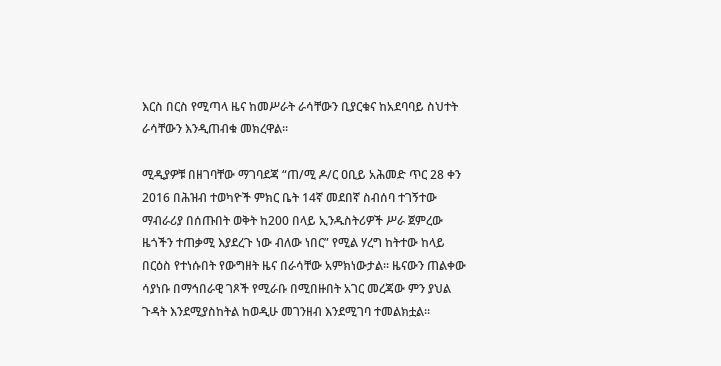እርስ በርስ የሚጣላ ዜና ከመሥራት ራሳቸውን ቢያርቁና ከአደባባይ ስህተት ራሳቸውን እንዲጠብቁ መክረዋል።

ሚዲያዎቹ በዘገባቸው ማገባደጃ “ጠ/ሚ ዶ/ር ዐቢይ አሕመድ ጥር 28 ቀን 2016 በሕዝብ ተወካዮች ምክር ቤት 14ኛ መደበኛ ስብሰባ ተገኝተው ማብራሪያ በሰጡበት ወቅት ከ200 በላይ ኢንዱስትሪዎች ሥራ ጀምረው ዜጎችን ተጠቃሚ እያደረጉ ነው ብለው ነበር” የሚል ሃረግ ከትተው ከላይ በርዕስ የተነሱበት የውግዘት ዜና በራሳቸው አምክነውታል። ዜናውን ጠልቀው ሳያነቡ በማኅበራዊ ገጾች የሚራቡ በሚበዙበት አገር መረጃው ምን ያህል ጉዳት እንደሚያስከትል ከወዲሁ መገንዘብ እንደሚገባ ተመልክቷል።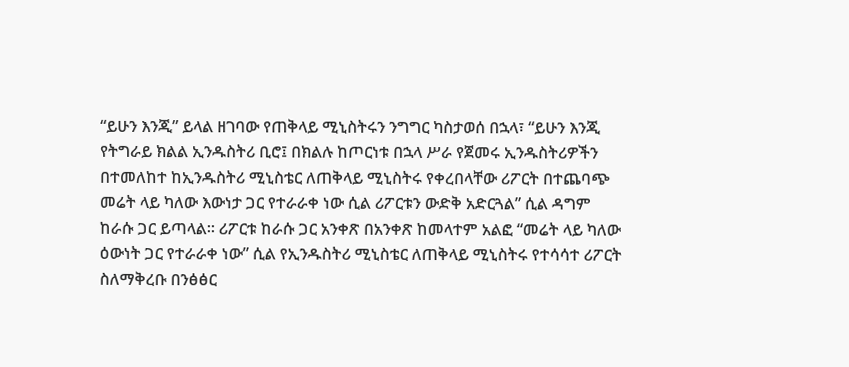“ይሁን እንጂ” ይላል ዘገባው የጠቅላይ ሚኒስትሩን ንግግር ካስታወሰ በኋላ፣ “ይሁን እንጂ የትግራይ ክልል ኢንዱስትሪ ቢሮ፤ በክልሉ ከጦርነቱ በኋላ ሥራ የጀመሩ ኢንዱስትሪዎችን በተመለከተ ከኢንዱስትሪ ሚኒስቴር ለጠቅላይ ሚኒስትሩ የቀረበላቸው ሪፖርት በተጨባጭ መሬት ላይ ካለው እውነታ ጋር የተራራቀ ነው ሲል ሪፖርቱን ውድቅ አድርጓል” ሲል ዳግም ከራሱ ጋር ይጣላል። ሪፖርቱ ከራሱ ጋር አንቀጽ በአንቀጽ ከመላተም አልፎ “መሬት ላይ ካለው ዕውነት ጋር የተራራቀ ነው” ሲል የኢንዱስትሪ ሚኒስቴር ለጠቅላይ ሚኒስትሩ የተሳሳተ ሪፖርት ስለማቅረቡ በንፅፅር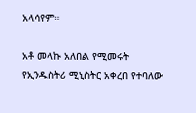አላሳየም።

አቶ መላኩ አለበል የሚመሩት የኢንዱስትሪ ሚኒስትር አቀረበ የተባለው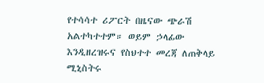የተሳሳተ ሪፖርት በዜናው ጭራሽ አልተካተተም። ወይም ኃላፊው እንዲዘረዝሩና የስህተተ መረጃ ለጠቅላይ ሚኒስትሩ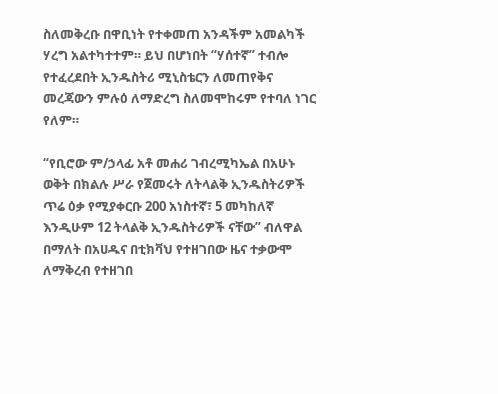ስለመቅረቡ በዋቢነት የተቀመጠ አንዳችም አመልካች ሃረግ አልተካተተም። ይህ በሆነበት “ሃሰተኛ” ተብሎ የተፈረደበት ኢንዱስትሪ ሚኒስቴርን ለመጠየቅና መረጃውን ምሉዕ ለማድረግ ስለመሞከሩም የተባለ ነገር የለም።

“የቢሮው ም/ኃላፊ አቶ መሐሪ ገብረሚካኤል በአሁኑ ወቅት በክልሉ ሥራ የጀመሩት ለትላልቅ ኢንዱስትሪዎች ጥሬ ዕቃ የሚያቀርቡ 200 አነስተኛ፣ 5 መካከለኛ እንዲሁም 12 ትላልቅ ኢንዱስትሪዎች ናቸው” ብለዋል በማለት በአሀዱና በቲክቫህ የተዘገበው ዜና ተቃውሞ ለማቅረብ የተዘገበ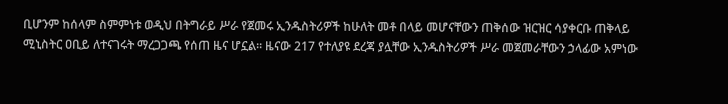ቢሆንም ከሰላም ስምምነቱ ወዲህ በትግራይ ሥራ የጀመሩ ኢንዱስትሪዎች ከሁለት መቶ በላይ መሆናቸውን ጠቅሰው ዝርዝር ሳያቀርቡ ጠቅላይ ሚኒስትር ዐቢይ ለተናገሩት ማረጋጋጫ የሰጠ ዜና ሆኗል። ዜናው 217 የተለያዩ ደረጃ ያሏቸው ኢንዱስትሪዎች ሥራ መጀመራቸውን ኃላፊው አምነው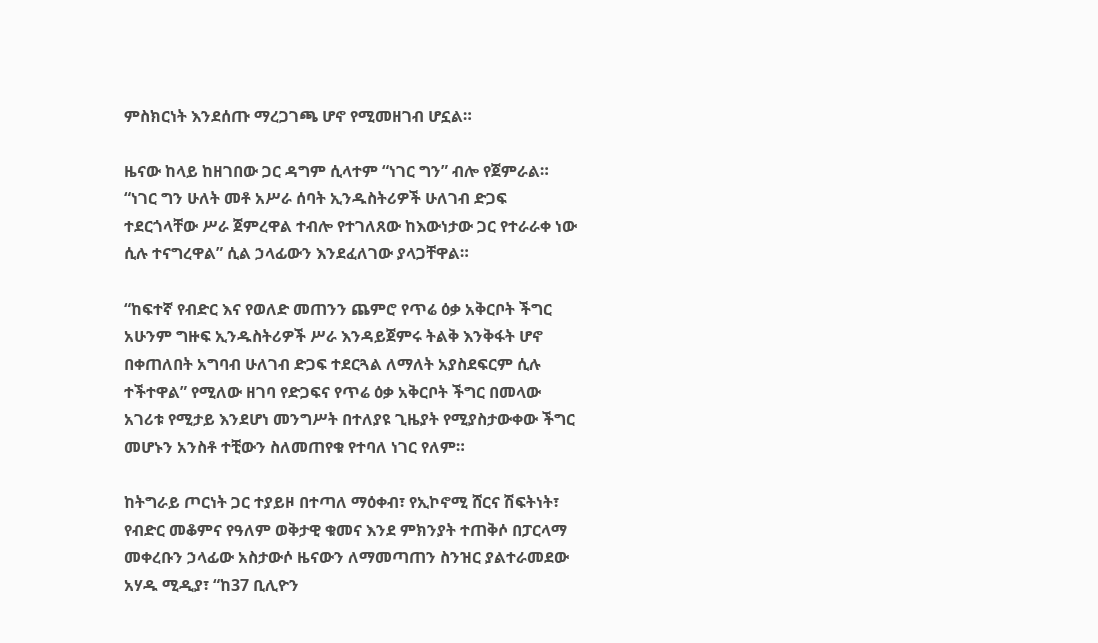ምስክርነት እንደሰጡ ማረጋገጫ ሆኖ የሚመዘገብ ሆኗል።

ዜናው ከላይ ከዘገበው ጋር ዳግም ሲላተም “ነገር ግን” ብሎ የጀምራል። “ነገር ግን ሁለት መቶ አሥራ ሰባት ኢንዱስትሪዎች ሁለገብ ድጋፍ ተደርጎላቸው ሥራ ጀምረዋል ተብሎ የተገለጸው ከእውነታው ጋር የተራራቀ ነው ሲሉ ተናግረዋል” ሲል ኃላፊውን እንደፈለገው ያላጋቸዋል።

“ከፍተኛ የብድር እና የወለድ መጠንን ጨምሮ የጥሬ ዕቃ አቅርቦት ችግር አሁንም ግዙፍ ኢንዱስትሪዎች ሥራ እንዳይጀምሩ ትልቅ እንቅፋት ሆኖ በቀጠለበት አግባብ ሁለገብ ድጋፍ ተደርጓል ለማለት አያስደፍርም ሲሉ ተችተዋል” የሚለው ዘገባ የድጋፍና የጥሬ ዕቃ አቅርቦት ችግር በመላው አገሪቱ የሚታይ እንደሆነ መንግሥት በተለያዩ ጊዜያት የሚያስታውቀው ችግር መሆኑን አንስቶ ተቺውን ስለመጠየቁ የተባለ ነገር የለም።

ከትግራይ ጦርነት ጋር ተያይዞ በተጣለ ማዕቀብ፣ የኢኮኖሚ ሸርና ሽፍትነት፣ የብድር መቆምና የዓለም ወቅታዊ ቁመና እንደ ምክንያት ተጠቅሶ በፓርላማ መቀረቡን ኃላፊው አስታውሶ ዜናውን ለማመጣጠን ስንዝር ያልተራመደው አሃዱ ሚዲያ፣ “ከ37 ቢሊዮን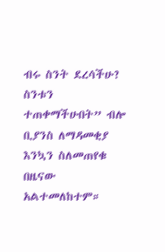ብሩ ስንት ደረሳችሁ? ስንቱን ተጠቀማችሁበት” ብሎ ቢያንስ ለማዳመቂያ እንኳን ስለመጠየቁ በዜናው አልተመለከተም።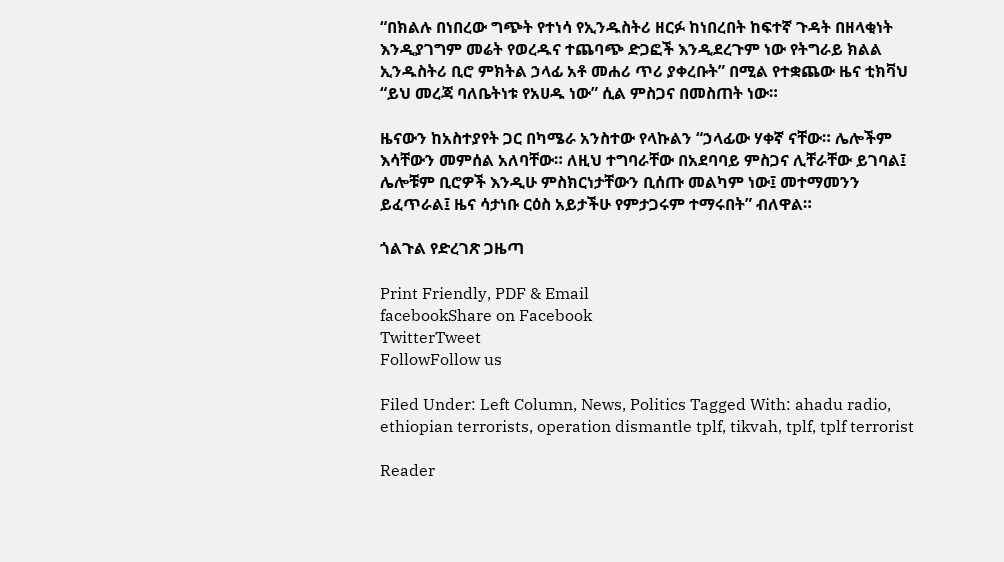“በክልሉ በነበረው ግጭት የተነሳ የኢንዱስትሪ ዘርፉ ከነበረበት ከፍተኛ ጉዳት በዘላቂነት እንዲያገግም መሬት የወረዱና ተጨባጭ ድጋፎች እንዲደረጉም ነው የትግራይ ክልል ኢንዱስትሪ ቢሮ ምክትል ኃላፊ አቶ መሐሪ ጥሪ ያቀረቡት” በሚል የተቋጨው ዜና ቲክቫህ “ይህ መረጃ ባለቤትነቱ የአሀዱ ነው” ሲል ምስጋና በመስጠት ነው።

ዜናውን ከአስተያየት ጋር በካሜራ አንስተው የላኩልን “ኃላፊው ሃቀኛ ናቸው። ሌሎችም እሳቸውን መምሰል አለባቸው። ለዚህ ተግባራቸው በአደባባይ ምስጋና ሊቸራቸው ይገባል፤ ሌሎቹም ቢሮዎች እንዲሁ ምስክርነታቸውን ቢሰጡ መልካም ነው፤ መተማመንን ይፈጥራል፤ ዜና ሳታነቡ ርዕስ አይታችሁ የምታጋሩም ተማሩበት” ብለዋል።

ጎልጉል የድረገጽ ጋዜጣ

Print Friendly, PDF & Email
facebookShare on Facebook
TwitterTweet
FollowFollow us

Filed Under: Left Column, News, Politics Tagged With: ahadu radio, ethiopian terrorists, operation dismantle tplf, tikvah, tplf, tplf terrorist

Reader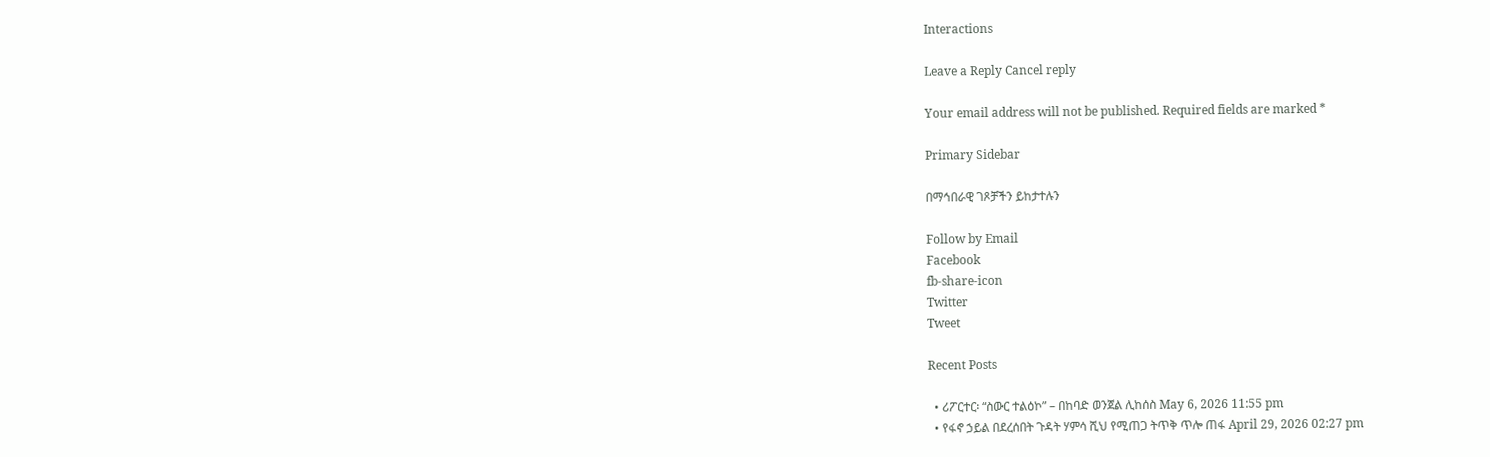Interactions

Leave a Reply Cancel reply

Your email address will not be published. Required fields are marked *

Primary Sidebar

በማኅበራዊ ገጾቻችን ይከታተሉን

Follow by Email
Facebook
fb-share-icon
Twitter
Tweet

Recent Posts

  • ሪፖርተር፡ “ስውር ተልዕኮ” – በከባድ ወንጀል ሊከሰስ May 6, 2026 11:55 pm
  • የፋኖ ኃይል በደረሰበት ጉዳት ሃምሳ ሺህ የሚጠጋ ትጥቅ ጥሎ ጠፋ April 29, 2026 02:27 pm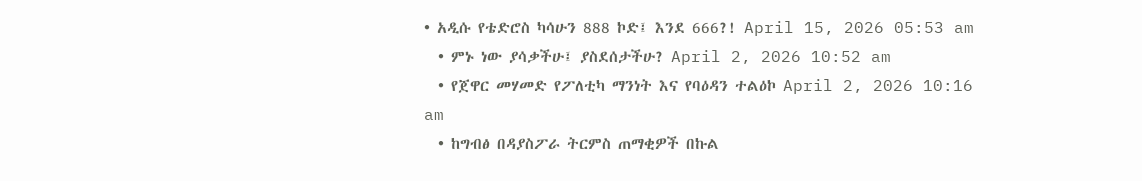• አዲሱ የቴድሮስ ካሳሁን 888 ኮድ፤ እንደ 666?! April 15, 2026 05:53 am
  • ምኑ ነው ያሳቃችሁ፤ ያስደሰታችሁ? April 2, 2026 10:52 am
  • የጀዋር መሃመድ የፖለቲካ ማንነት እና የባዕዳን ተልዕኮ April 2, 2026 10:16 am
  • ከግብፅ በዳያስፖራ ትርምስ ጠማቂዎች በኩል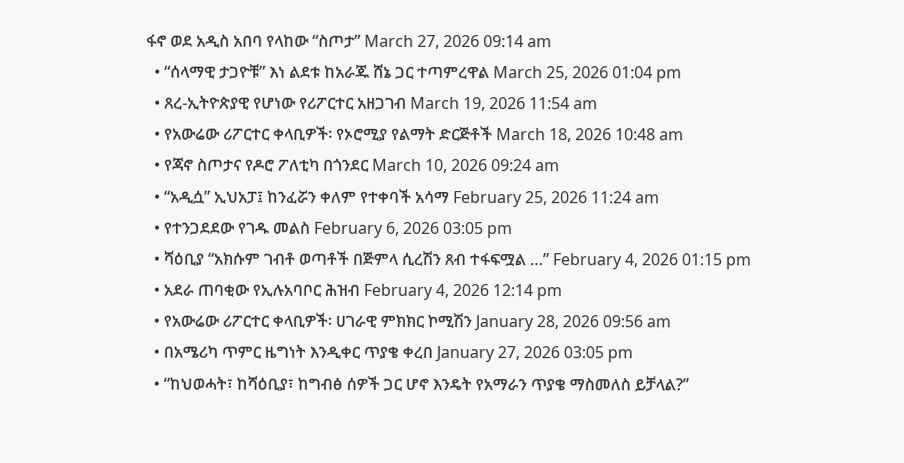ፋኖ ወደ አዲስ አበባ የላከው “ስጦታ” March 27, 2026 09:14 am
  • “ሰላማዊ ታጋዮቹ” እነ ልደቱ ከአራጁ ሸኔ ጋር ተጣምረዋል March 25, 2026 01:04 pm
  • ጸረ-ኢትዮጵያዊ የሆነው የሪፖርተር አዘጋገብ March 19, 2026 11:54 am
  • የአውሬው ሪፖርተር ቀላቢዎች፡ የኦሮሚያ የልማት ድርጅቶች March 18, 2026 10:48 am
  • የጃኖ ስጦታና የዶሮ ፖለቲካ በጎንደር March 10, 2026 09:24 am
  • “አዲሷ” ኢህአፓ፤ ከንፈሯን ቀለም የተቀባች አሳማ February 25, 2026 11:24 am
  • የተንጋደደው የገዱ መልስ February 6, 2026 03:05 pm
  • ሻዕቢያ “አክሱም ገብቶ ወጣቶች በጅምላ ሲረሽን ጸብ ተፋፍሟል …” February 4, 2026 01:15 pm
  • አደራ ጠባቂው የኢሉአባቦር ሕዝብ February 4, 2026 12:14 pm
  • የአውሬው ሪፖርተር ቀላቢዎች፡ ሀገራዊ ምክክር ኮሚሽን January 28, 2026 09:56 am
  • በአሜሪካ ጥምር ዜግነት እንዲቀር ጥያቄ ቀረበ January 27, 2026 03:05 pm
  • “ከህወሓት፣ ከሻዕቢያ፣ ከግብፅ ሰዎች ጋር ሆኖ እንዴት የአማራን ጥያቄ ማስመለስ ይቻላል?”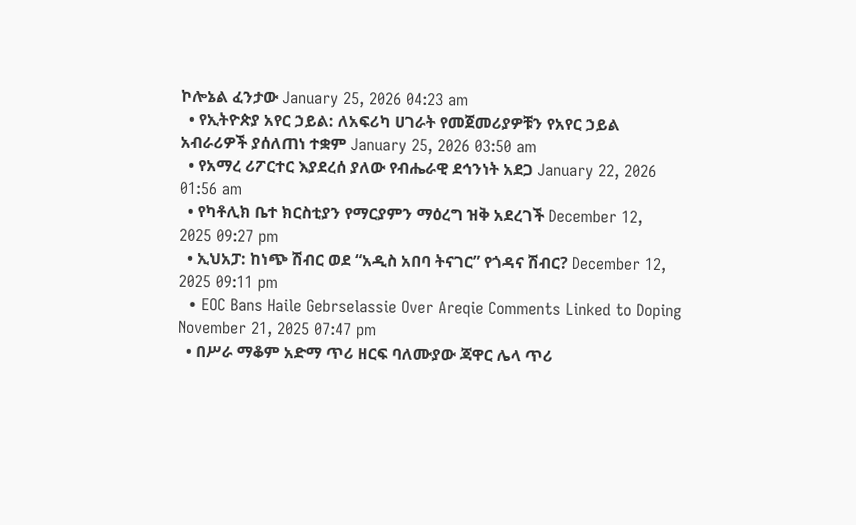ኮሎኔል ፈንታው January 25, 2026 04:23 am
  • የኢትዮጵያ አየር ኃይል: ለአፍሪካ ሀገራት የመጀመሪያዎቹን የአየር ኃይል አብራሪዎች ያሰለጠነ ተቋም January 25, 2026 03:50 am
  • የአማረ ሪፖርተር እያደረሰ ያለው የብሔራዊ ደኅንነት አደጋ January 22, 2026 01:56 am
  • የካቶሊክ ቤተ ክርስቲያን የማርያምን ማዕረግ ዝቅ አደረገች December 12, 2025 09:27 pm
  • ኢህአፓ: ከነጭ ሽብር ወደ “አዲስ አበባ ትናገር” የጎዳና ሽብር? December 12, 2025 09:11 pm
  • EOC Bans Haile Gebrselassie Over Areqie Comments Linked to Doping November 21, 2025 07:47 pm
  • በሥራ ማቆም አድማ ጥሪ ዘርፍ ባለሙያው ጃዋር ሌላ ጥሪ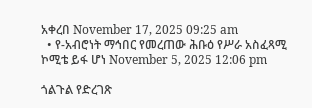አቀረበ November 17, 2025 09:25 am
  • የ-አብሮነት ማኅበር የመረጠው ሕቡዕ የሥራ አስፈጻሚ ኮሚቴ ይፋ ሆነ November 5, 2025 12:06 pm

ጎልጉል የድረገጽ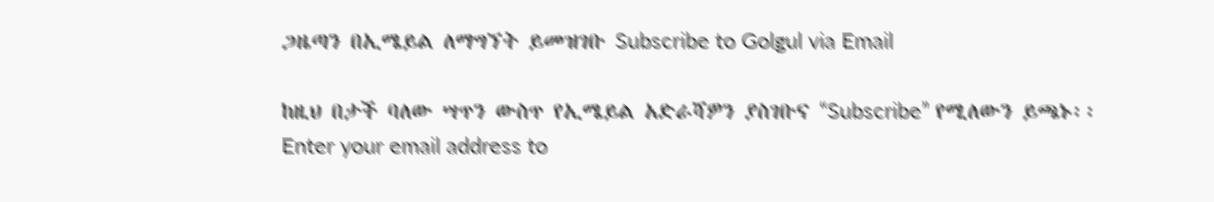ጋዜጣን በኢሜይል ለማግኘት ይመዝገቡ Subscribe to Golgul via Email

ከዚህ በታች ባለው ሣጥን ውስጥ የኢሜይል አድራሻዎን ያስገቡና “Subscribe” የሚለውን ይጫኑ፡፡
Enter your email address to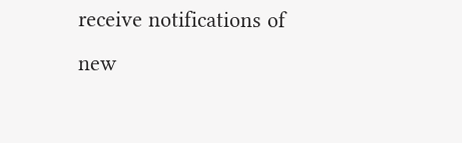receive notifications of new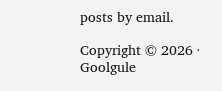posts by email.

Copyright © 2026 · Goolgule